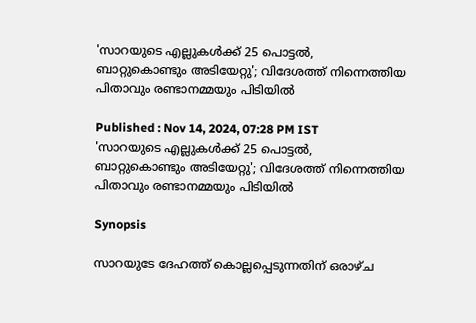'സാറയുടെ എല്ലുകൾക്ക് 25 പൊട്ടൽ, ബാറ്റുകൊണ്ടും അടിയേറ്റു'; വിദേശത്ത് നിന്നെത്തിയ പിതാവും രണ്ടാനമ്മയും പിടിയിൽ

Published : Nov 14, 2024, 07:28 PM IST
'സാറയുടെ എല്ലുകൾക്ക് 25 പൊട്ടൽ, ബാറ്റുകൊണ്ടും അടിയേറ്റു'; വിദേശത്ത് നിന്നെത്തിയ പിതാവും രണ്ടാനമ്മയും പിടിയിൽ

Synopsis

സാറയുടേ ദേഹത്ത് കൊല്ലപ്പെടുന്നതിന് ഒരാഴ്ച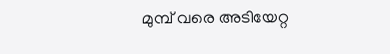മുമ്പ് വരെ അടിയേറ്റ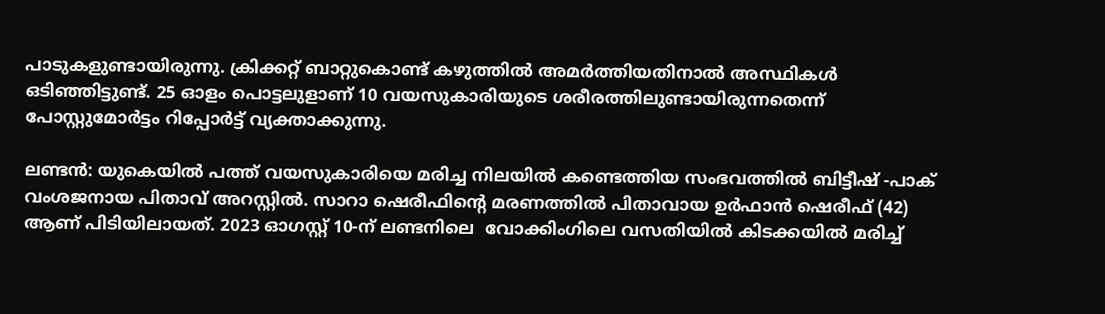പാടുകളുണ്ടായിരുന്നു. ക്രിക്കറ്റ് ബാറ്റുകൊണ്ട് കഴുത്തിൽ അമർത്തിയതിനാൽ അസ്ഥികൾ ഒടിഞ്ഞിട്ടുണ്ട്. 25 ഓളം പൊട്ടലുളാണ് 10 വയസുകാരിയുടെ ശരീരത്തിലുണ്ടായിരുന്നതെന്ന് പോസ്റ്റുമോർട്ടം റിപ്പോർട്ട് വ്യക്താക്കുന്നു.

ലണ്ടൻ: യുകെയിൽ പത്ത് വയസുകാരിയെ മരിച്ച നിലയിൽ കണ്ടെത്തിയ സംഭവത്തിൽ ബിട്ടീഷ് -പാക് വംശജനായ പിതാവ് അറസ്റ്റിൽ. സാറാ ഷെരീഫിന്‍റെ മരണത്തിൽ പിതാവായ ഉർഫാൻ ഷെരീഫ് (42) ആണ് പിടിയിലായത്. 2023 ഓഗസ്റ്റ് 10-ന് ലണ്ടനിലെ  വോക്കിംഗിലെ വസതിയിൽ കിടക്കയിൽ മരിച്ച്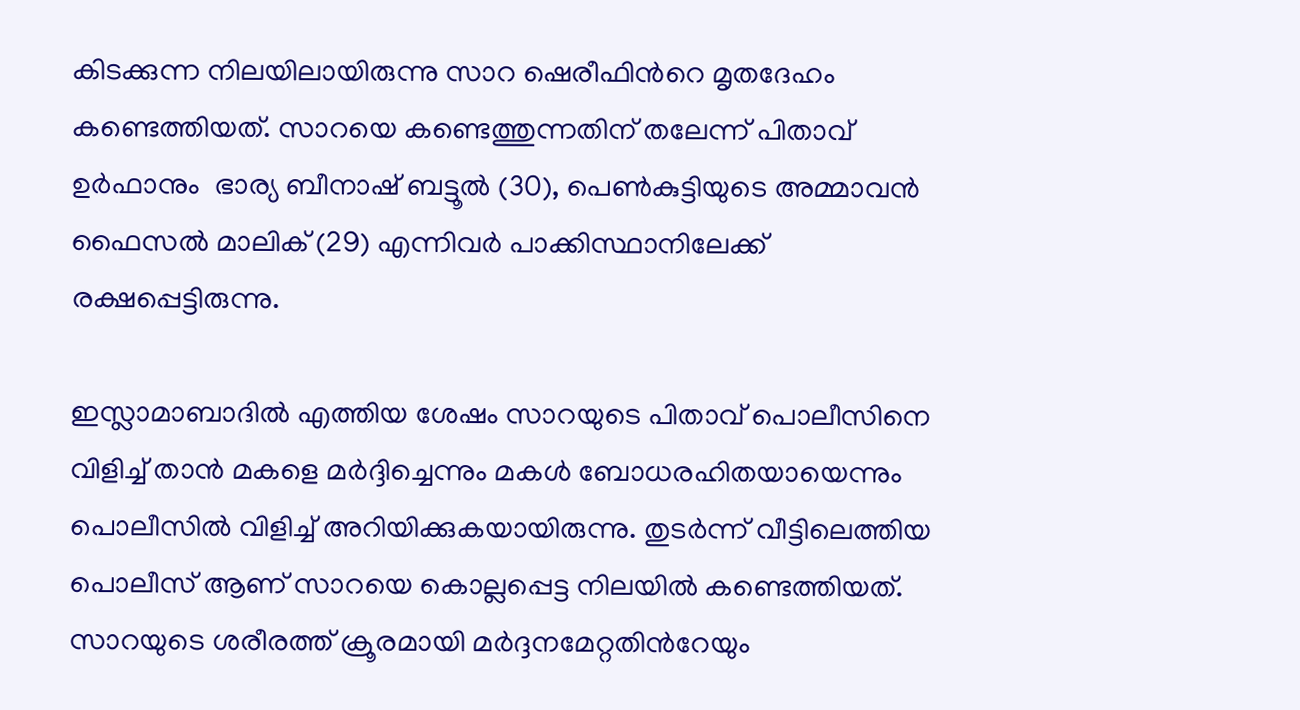കിടക്കുന്ന നിലയിലായിരുന്നു സാറ ഷെരീഫിന്‍റെ മൃതദേഹം കണ്ടെത്തിയത്. സാറയെ കണ്ടെത്തുന്നതിന് തലേന്ന് പിതാവ് ഉർഫാനും  ഭാര്യ ബീനാഷ് ബട്ടൂൽ (30), പെൺകുട്ടിയുടെ അമ്മാവൻ ഫൈസൽ മാലിക് (29) എന്നിവർ പാക്കിസ്ഥാനിലേക്ക് രക്ഷപ്പെട്ടിരുന്നു.

ഇസ്ലാമാബാദിൽ എത്തിയ ശേഷം സാറയുടെ പിതാവ് പൊലീസിനെ വിളിച്ച് താൻ മകളെ മർദ്ദിച്ചെന്നും മകൾ ബോധരഹിതയായെന്നും പൊലീസിൽ വിളിച്ച് അറിയിക്കുകയായിരുന്നു. തുടർന്ന് വീട്ടിലെത്തിയ പൊലീസ് ആണ് സാറയെ കൊല്ലപ്പെട്ട നിലയിൽ കണ്ടെത്തിയത്. സാറയുടെ ശരീരത്ത് ക്രൂരമായി മർദ്ദനമേറ്റതിന്‍റേയും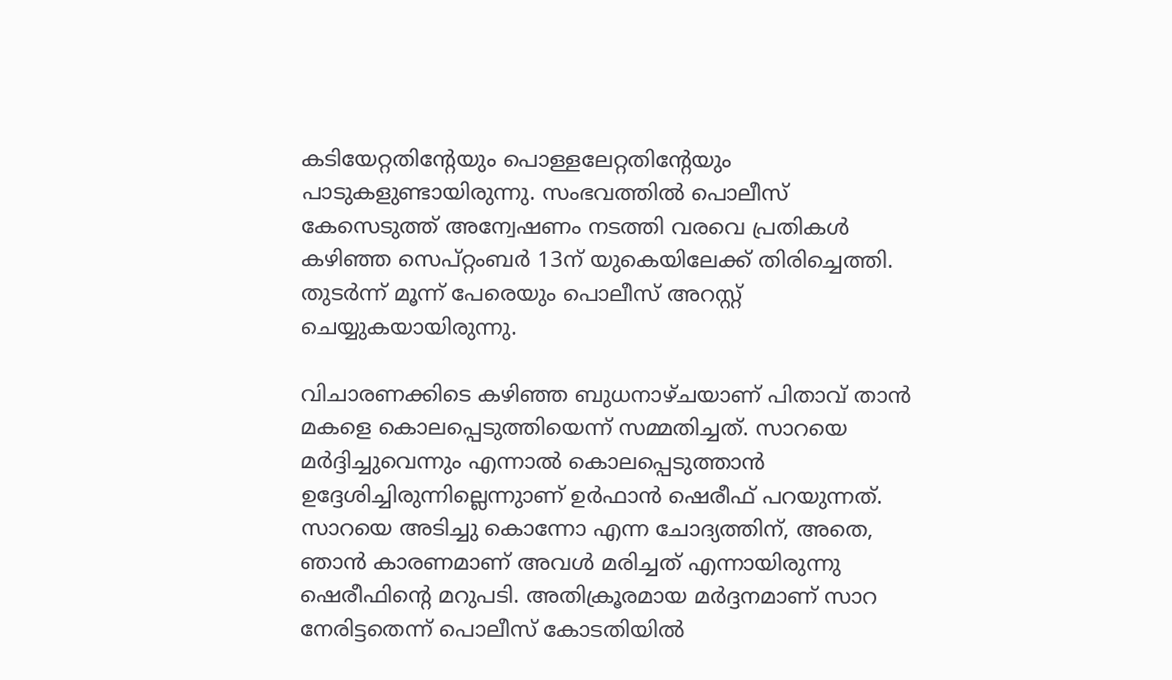കടിയേറ്റതിന്‍റേയും പൊള്ളലേറ്റതിന്‍റേയും പാടുകളുണ്ടായിരുന്നു. സംഭവത്തിൽ പൊലീസ് കേസെടുത്ത് അന്വേഷണം നടത്തി വരവെ പ്രതികൾ കഴിഞ്ഞ സെപ്റ്റംബർ 13ന് യുകെയിലേക്ക് തിരിച്ചെത്തി. തുടർന്ന് മൂന്ന് പേരെയും പൊലീസ് അറസ്റ്റ് ചെയ്യുകയായിരുന്നു.

വിചാരണക്കിടെ കഴിഞ്ഞ ബുധനാഴ്ചയാണ് പിതാവ് താൻ മകളെ കൊലപ്പെടുത്തിയെന്ന് സമ്മതിച്ചത്. സാറയെ മർദ്ദിച്ചുവെന്നും എന്നാൽ കൊലപ്പെടുത്താൻ ഉദ്ദേശിച്ചിരുന്നില്ലെന്നുാണ് ഉർഫാൻ ഷെരീഫ് പറയുന്നത്.  സാറയെ അടിച്ചു കൊന്നോ എന്ന ചോദ്യത്തിന്, അതെ, ഞാൻ കാരണമാണ് അവൾ മരിച്ചത് എന്നായിരുന്നു ഷെരീഫിന്‍റെ മറുപടി. അതിക്രൂരമായ മർദ്ദനമാണ് സാറ നേരിട്ടതെന്ന് പൊലീസ് കോടതിയിൽ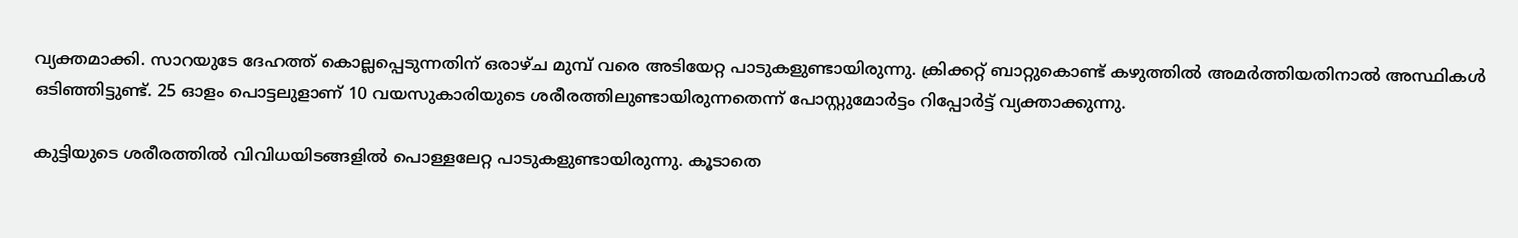വ്യക്തമാക്കി. സാറയുടേ ദേഹത്ത് കൊല്ലപ്പെടുന്നതിന് ഒരാഴ്ച മുമ്പ് വരെ അടിയേറ്റ പാടുകളുണ്ടായിരുന്നു. ക്രിക്കറ്റ് ബാറ്റുകൊണ്ട് കഴുത്തിൽ അമർത്തിയതിനാൽ അസ്ഥികൾ ഒടിഞ്ഞിട്ടുണ്ട്. 25 ഓളം പൊട്ടലുളാണ് 10 വയസുകാരിയുടെ ശരീരത്തിലുണ്ടായിരുന്നതെന്ന് പോസ്റ്റുമോർട്ടം റിപ്പോർട്ട് വ്യക്താക്കുന്നു.

കുട്ടിയുടെ ശരീരത്തിൽ വിവിധയിടങ്ങളിൽ പൊള്ളലേറ്റ പാടുകളുണ്ടായിരുന്നു. കൂടാതെ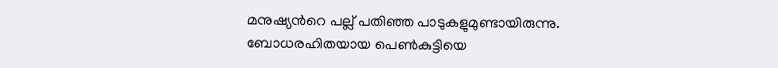മനുഷ്യന്‍റെ പല്ല് പതിഞ്ഞ പാടുകളുമുണ്ടായിരുന്നു. ബോധരഹിതയായ പെൺകുട്ടിയെ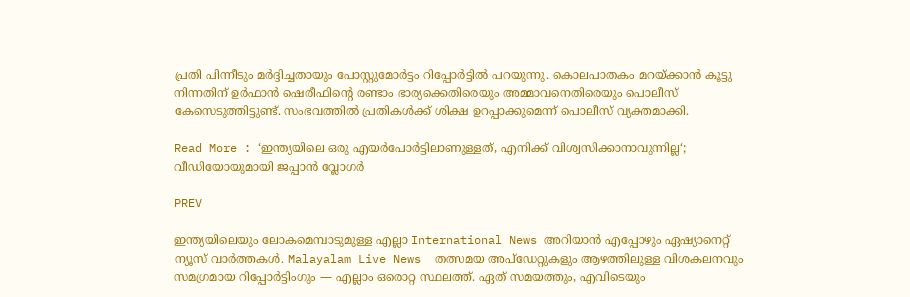പ്രതി പിന്നീടും മർദ്ദിച്ചതായും പോസ്റ്റുമോർട്ടം റിപ്പോർട്ടിൽ പറയുന്നു. കൊലപാതകം മറയ്ക്കാൻ കൂട്ടു നിന്നതിന് ഉർഫാൻ ഷെരീഫിന്‍റെ രണ്ടാം ഭാര്യക്കെതിരെയും അമ്മാവനെതിരെയും പൊലീസ് കേസെടുത്തിട്ടുണ്ട്. സംഭവത്തിൽ പ്രതികൾക്ക് ശിക്ഷ ഉറപ്പാക്കുമെന്ന് പൊലീസ് വ്യക്തമാക്കി.

Read More : ‘ഇന്ത്യയിലെ ഒരു എയർപോർട്ടിലാണുള്ളത്, എനിക്ക് വിശ്വസിക്കാനാവുന്നില്ല‘; വീഡിയോയുമായി ജപ്പാൻ വ്ലോഗർ

PREV

ഇന്ത്യയിലെയും ലോകമെമ്പാടുമുള്ള എല്ലാ International News അറിയാൻ എപ്പോഴും ഏഷ്യാനെറ്റ് ന്യൂസ് വാർത്തകൾ. Malayalam Live News  തത്സമയ അപ്‌ഡേറ്റുകളും ആഴത്തിലുള്ള വിശകലനവും സമഗ്രമായ റിപ്പോർട്ടിംഗും — എല്ലാം ഒരൊറ്റ സ്ഥലത്ത്. ഏത് സമയത്തും, എവിടെയും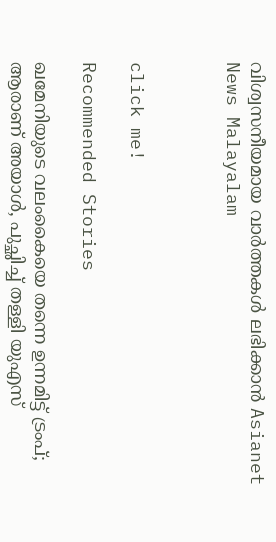വിശ്വസനീയമായ വാർത്തകൾ ലഭിക്കാൻ Asianet News Malayalam



click me!

Recommended Stories

ഖമേനിയുടെ വലംകൈയെ തന്നെ ഉന്നമിട്ട് ട്രംപ്; ആരാണ് അയാൾ, പുച്ഛിച്ച് തള്ളി യുഎസ്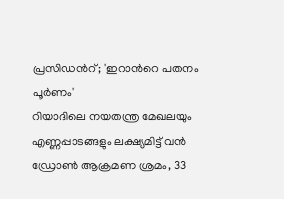പ്രസിഡന്‍റ്; 'ഇറാന്‍റെ പതനം പൂർണം'
റിയാദിലെ നയതന്ത്ര മേഖലയും എണ്ണപ്പാടങ്ങളും ലക്ഷ്യമിട്ട് വൻ ഡ്രോൺ ആക്രമണ ശ്രമം, 33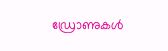ഡ്രോണുകൾ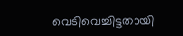വെടിവെച്ചിട്ടതായി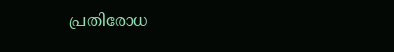പ്രതിരോധ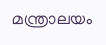മന്ത്രാലയം